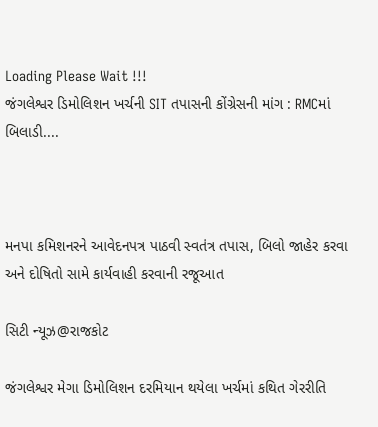Loading Please Wait !!!
જંગલેશ્વર ડિમોલિશન ખર્ચની SIT તપાસની કોંગ્રેસની માંગ : RMCમાં બિલાડી....



મનપા કમિશનરને આવેદનપત્ર પાઠવી સ્વતંત્ર તપાસ, બિલો જાહેર કરવા અને દોષિતો સામે કાર્યવાહી કરવાની રજૂઆત

સિટી ન્યૂઝ@રાજકોટ

જંગલેશ્વર મેગા ડિમોલિશન દરમિયાન થયેલા ખર્ચમાં કથિત ગેરરીતિ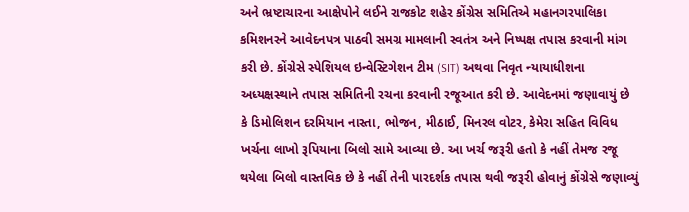અને ભ્રષ્ટાચારના આક્ષેપોને લઈને રાજકોટ શહેર કોંગ્રેસ સમિતિએ મહાનગરપાલિકા કમિશનરને આવેદનપત્ર પાઠવી સમગ્ર મામલાની સ્વતંત્ર અને નિષ્પક્ષ તપાસ કરવાની માંગ કરી છે. કોંગ્રેસે સ્પેશિયલ ઇન્વેસ્ટિગેશન ટીમ (SIT) અથવા નિવૃત ન્યાયાધીશના અધ્યક્ષસ્થાને તપાસ સમિતિની રચના કરવાની રજૂઆત કરી છે. આવેદનમાં જણાવાયું છે કે ડિમોલિશન દરમિયાન નાસ્તા, ભોજન, મીઠાઈ, મિનરલ વોટર, કેમેરા સહિત વિવિધ ખર્ચના લાખો રૂપિયાના બિલો સામે આવ્યા છે. આ ખર્ચ જરૂરી હતો કે નહીં તેમજ રજૂ થયેલા બિલો વાસ્તવિક છે કે નહીં તેની પારદર્શક તપાસ થવી જરૂરી હોવાનું કોંગ્રેસે જણાવ્યું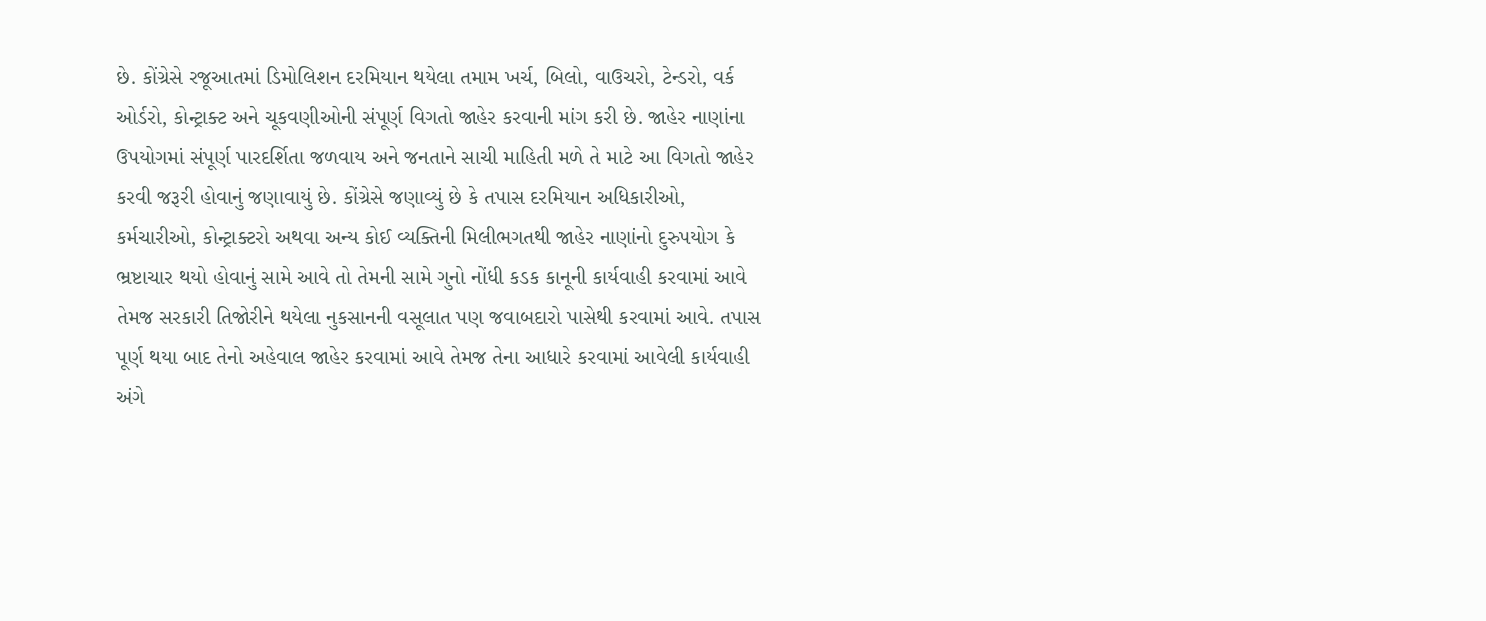છે. કોંગ્રેસે રજૂઆતમાં ડિમોલિશન દરમિયાન થયેલા તમામ ખર્ચ, બિલો, વાઉચરો, ટેન્ડરો, વર્ક ઓર્ડરો, કોન્ટ્રાક્ટ અને ચૂકવણીઓની સંપૂર્ણ વિગતો જાહેર કરવાની માંગ કરી છે. જાહેર નાણાંના ઉપયોગમાં સંપૂર્ણ પારદર્શિતા જળવાય અને જનતાને સાચી માહિતી મળે તે માટે આ વિગતો જાહેર કરવી જરૂરી હોવાનું જણાવાયું છે. કોંગ્રેસે જણાવ્યું છે કે તપાસ દરમિયાન અધિકારીઓ, કર્મચારીઓ, કોન્ટ્રાક્ટરો અથવા અન્ય કોઈ વ્યક્તિની મિલીભગતથી જાહેર નાણાંનો દુરુપયોગ કે ભ્રષ્ટાચાર થયો હોવાનું સામે આવે તો તેમની સામે ગુનો નોંધી કડક કાનૂની કાર્યવાહી કરવામાં આવે તેમજ સરકારી તિજોરીને થયેલા નુકસાનની વસૂલાત પણ જવાબદારો પાસેથી કરવામાં આવે. તપાસ પૂર્ણ થયા બાદ તેનો અહેવાલ જાહેર કરવામાં આવે તેમજ તેના આધારે કરવામાં આવેલી કાર્યવાહી અંગે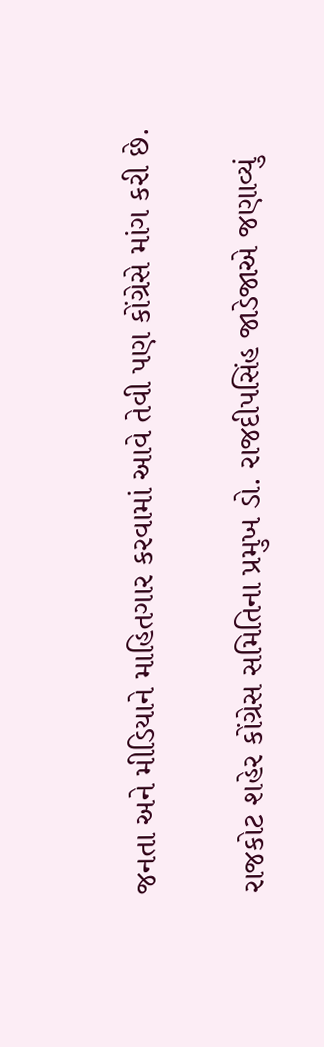જનતા અને મીડિયાને માહિતગાર કરવામાં આવે તેવી પણ કોંગ્રેસે માંગ કરી છે.

રાજકોટ શહેર કોંગ્રેસ સમિતિના પ્રમુખ ડો. રાજદીપસિંહ જાડેજાએ જણાવ્યું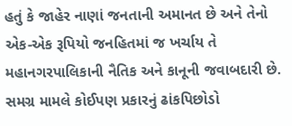હતું કે જાહેર નાણાં જનતાની અમાનત છે અને તેનો એક-એક રૂપિયો જનહિતમાં જ ખર્ચાય તે મહાનગરપાલિકાની નૈતિક અને કાનૂની જવાબદારી છે. સમગ્ર મામલે કોઈપણ પ્રકારનું ઢાંકપિછોડો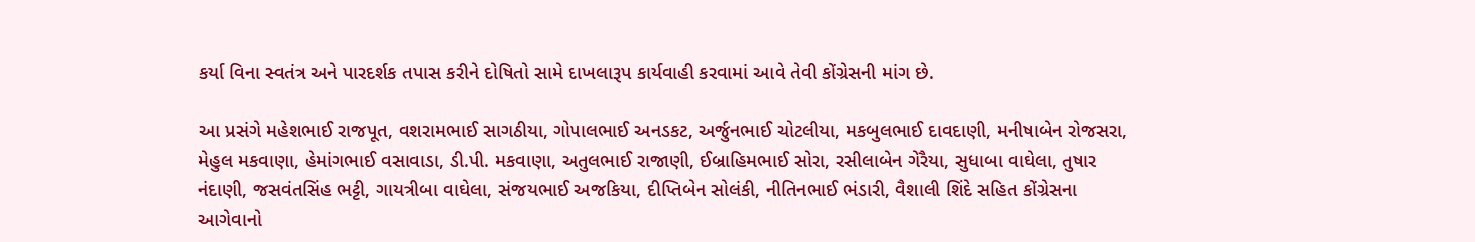કર્યા વિના સ્વતંત્ર અને પારદર્શક તપાસ કરીને દોષિતો સામે દાખલારૂપ કાર્યવાહી કરવામાં આવે તેવી કોંગ્રેસની માંગ છે.

આ પ્રસંગે મહેશભાઈ રાજપૂત, વશરામભાઈ સાગઠીયા, ગોપાલભાઈ અનડકટ, અર્જુનભાઈ ચોટલીયા, મકબુલભાઈ દાવદાણી, મનીષાબેન રોજસરા, મેહુલ મકવાણા, હેમાંગભાઈ વસાવાડા, ડી.પી. મકવાણા, અતુલભાઈ રાજાણી, ઈબ્રાહિમભાઈ સોરા, રસીલાબેન ગેરૈયા, સુધાબા વાઘેલા, તુષાર નંદાણી, જસવંતસિંહ ભટ્ટી, ગાયત્રીબા વાઘેલા, સંજયભાઈ અજકિયા, દીપ્તિબેન સોલંકી, નીતિનભાઈ ભંડારી, વૈશાલી શિંદે સહિત કોંગ્રેસના આગેવાનો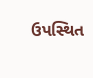ઉપસ્થિત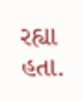રહ્યા હતા.